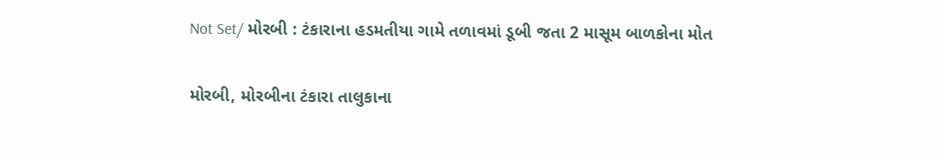Not Set/ મોરબી : ટંકારાના હડમતીયા ગામે તળાવમાં ડૂબી જતા 2 માસૂમ બાળકોના મોત

મોરબી, મોરબીના ટંકારા તાલુકાના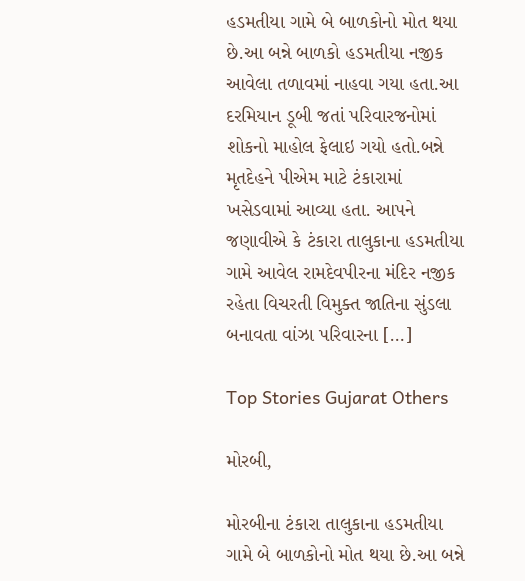હડમતીયા ગામે બે બાળકોનો મોત થયા છે.આ બન્ને બાળકો હડમતીયા નજીક આવેલા તળાવમાં નાહવા ગયા હતા.આ દરમિયાન ડૂબી જતાં પરિવારજનોમાં શોકનો માહોલ ફેલાઇ ગયો હતો.બન્ને મૃતદેહને પીએમ માટે ટંકારામાં ખસેડવામાં આવ્યા હતા. આપને જણાવીએ કે ટંકારા તાલુકાના હડમતીયા ગામે આવેલ રામદેવપીરના મંદિર નજીક રહેતા વિચરતી વિમુક્ત જાતિના સુંડલા બનાવતા વાંઝા પરિવારના […]

Top Stories Gujarat Others

મોરબી,

મોરબીના ટંકારા તાલુકાના હડમતીયા ગામે બે બાળકોનો મોત થયા છે.આ બન્ને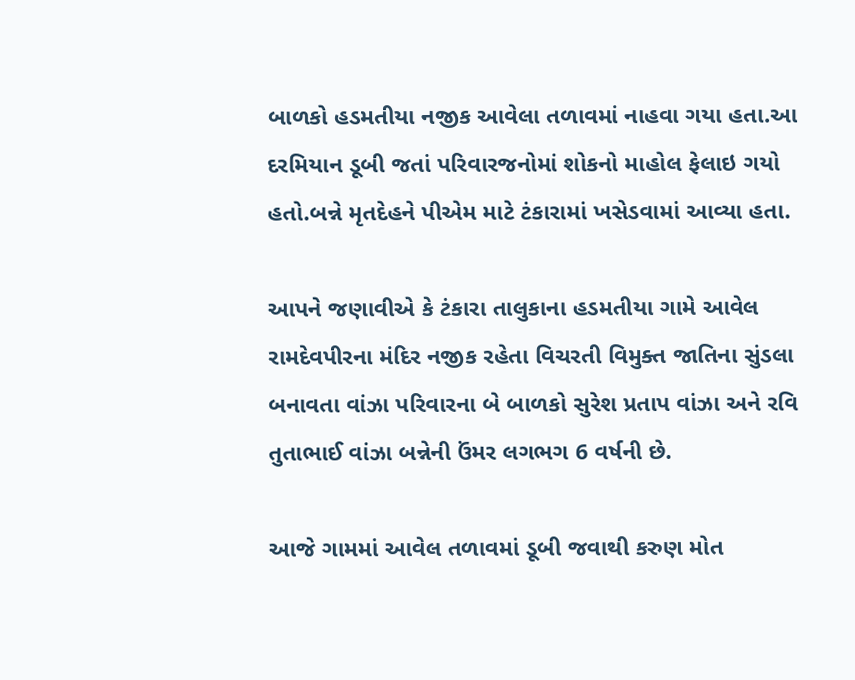બાળકો હડમતીયા નજીક આવેલા તળાવમાં નાહવા ગયા હતા.આ દરમિયાન ડૂબી જતાં પરિવારજનોમાં શોકનો માહોલ ફેલાઇ ગયો હતો.બન્ને મૃતદેહને પીએમ માટે ટંકારામાં ખસેડવામાં આવ્યા હતા.

આપને જણાવીએ કે ટંકારા તાલુકાના હડમતીયા ગામે આવેલ રામદેવપીરના મંદિર નજીક રહેતા વિચરતી વિમુક્ત જાતિના સુંડલા બનાવતા વાંઝા પરિવારના બે બાળકો સુરેશ પ્રતાપ વાંઝા અને રવિ તુતાભાઈ વાંઝા બન્નેની ઉંમર લગભગ 6 વર્ષની છે.

આજે ગામમાં આવેલ તળાવમાં ડૂબી જવાથી કરુણ મોત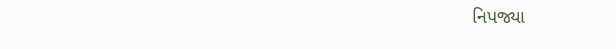નિપજ્યા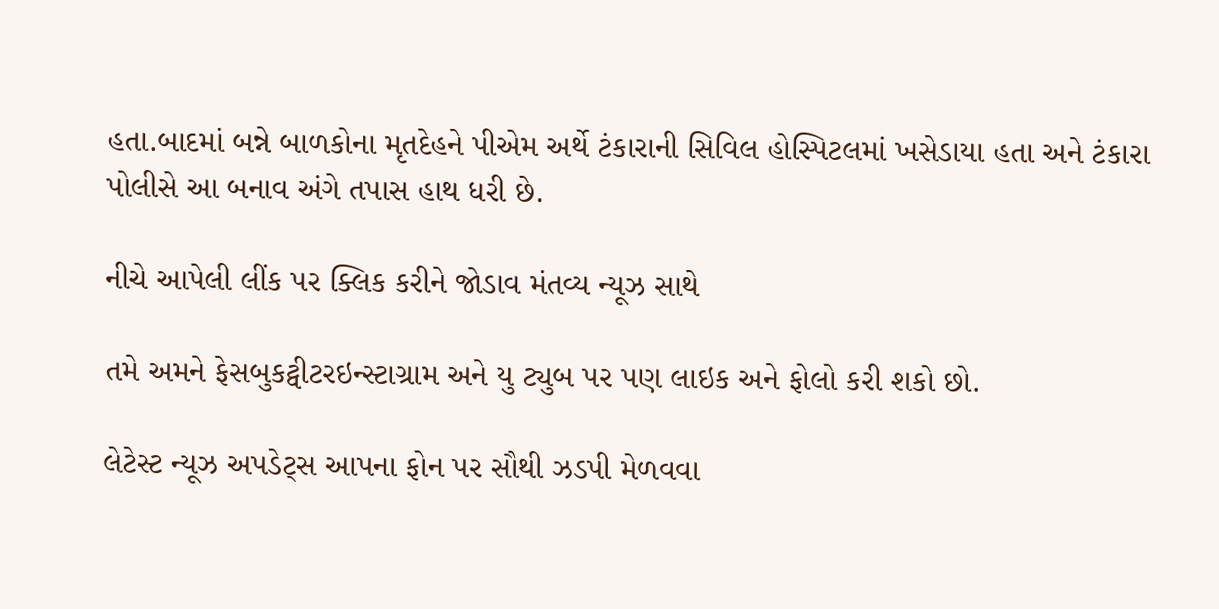હતા.બાદમાં બન્ને બાળકોના મૃતદેહને પીએમ અર્થે ટંકારાની સિવિલ હોસ્પિટલમાં ખસેડાયા હતા અને ટંકારા પોલીસે આ બનાવ અંગે તપાસ હાથ ધરી છે.

નીચે આપેલી લીંક પર ક્લિક કરીને જોડાવ મંતવ્ય ન્યૂઝ સાથે

તમે અમને ફેસબુકટ્વીટરઇન્સ્ટાગ્રામ અને યુ ટ્યુબ પર પણ લાઇક અને ફોલો કરી શકો છો.

લેટેસ્ટ ન્યૂઝ અપડેટ્સ આપના ફોન પર સૌથી ઝડપી મેળવવા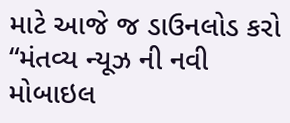માટે આજે જ ડાઉનલોડ કરો “મંતવ્ય ન્યૂઝ ની નવી મોબાઇલ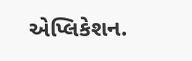એપ્લિકેશન.